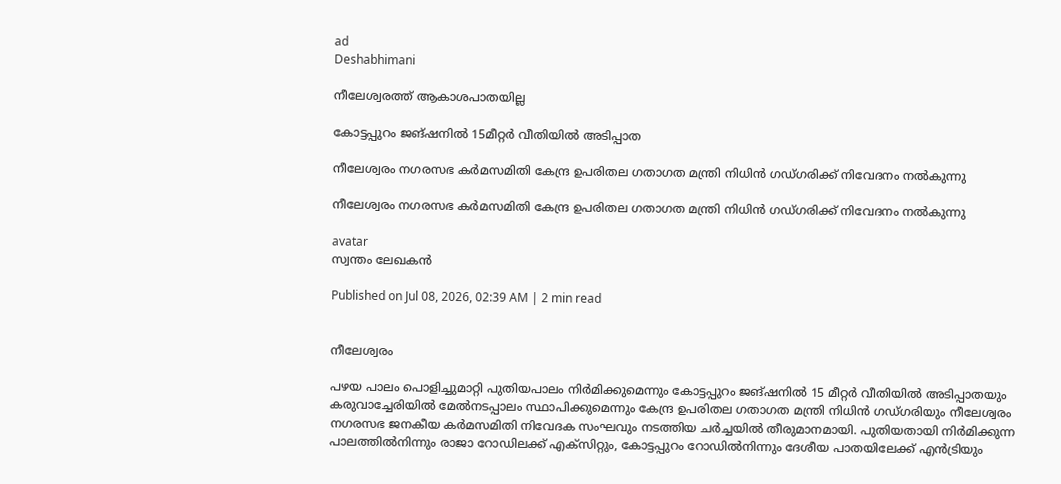ad
Deshabhimani

നീലേശ്വരത്ത് ആകാശപാതയില്ല

കോട്ടപ്പുറം ജങ്ഷനിൽ 15മീറ്റർ വീതിയിൽ അടിപ്പാത

നീലേശ്വരം നഗരസഭ കർമസമിതി കേന്ദ്ര ഉപരിതല ഗതാഗത മന്ത്രി നിധിൻ ഗഡ്ഗരിക്ക് നിവേദനം നൽകുന്നു

നീലേശ്വരം നഗരസഭ കർമസമിതി കേന്ദ്ര ഉപരിതല ഗതാഗത മന്ത്രി നിധിൻ ഗഡ്ഗരിക്ക് നിവേദനം നൽകുന്നു

avatar
സ്വന്തം ലേഖകൻ

Published on Jul 08, 2026, 02:39 AM | 2 min read


നീലേശ്വരം

പഴയ പാലം പൊളിച്ചുമാറ്റി പുതിയപാലം നിർമിക്കുമെന്നും കോട്ടപ്പുറം ജങ്ഷനിൽ 15 മീറ്റർ വീതിയിൽ അടിപ്പാതയും കരുവാച്ചേരിയിൽ മേൽനടപ്പാലം സ്ഥാപിക്കുമെന്നും കേന്ദ്ര ഉപരിതല ഗതാഗത മന്ത്രി നിധിൻ ഗഡ്ഗരിയും നീലേശ്വരം നഗരസഭ ജനകീയ കർമസമിതി നിവേദക സംഘവും നടത്തിയ ചർച്ചയിൽ തീരുമാനമായി. പുതിയതായി നിർമിക്കുന്ന പാലത്തിൽനിന്നും രാജാ റോഡിലക്ക് എക്സിറ്റും, കോട്ടപ്പുറം റോഡിൽനിന്നും ദേശീയ പാതയിലേക്ക് എൻട്രിയും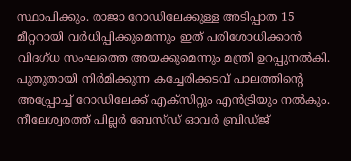സ്ഥാപിക്കും. രാജാ റോഡിലേക്കുള്ള അടിപ്പാത 15 മീറ്ററായി വർധിപ്പിക്കുമെന്നും ഇത് പരിശോധിക്കാൻ വിദഗ്ധ സംഘത്തെ അയക്കുമെന്നും മന്ത്രി ഉറപ്പുനൽകി. പുതുതായി നിർമിക്കുന്ന കച്ചേരിക്കടവ് പാലത്തിന്റെ അപ്പ്രോച്ച് റോഡിലേക്ക് എക്സിറ്റും എൻട്രിയും നൽകും. നീലേശ്വരത്ത് പില്ലർ ബേസ്ഡ് ഓവർ ബ്രിഡ്ജ്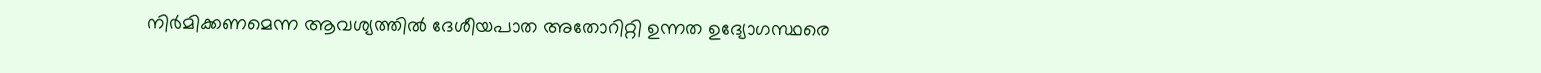നിർമിക്കണമെന്ന ആവശ്യത്തിൽ ദേശീയപാത അതോറിറ്റി ഉന്നത ഉദ്യോഗസ്ഥരെ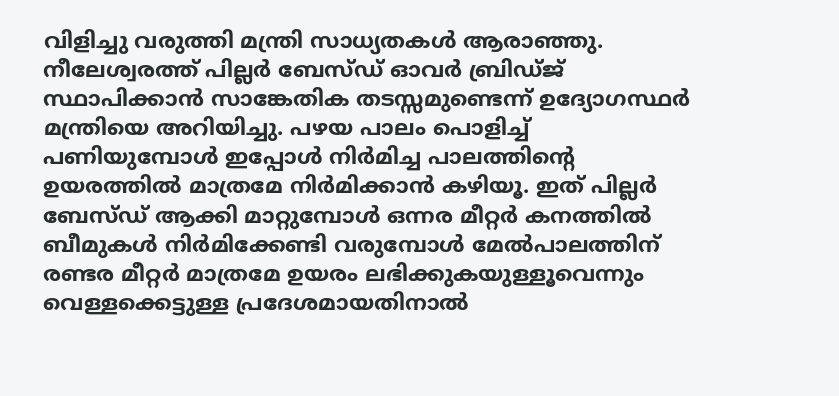വിളിച്ചു വരുത്തി മന്ത്രി സാധ്യതകൾ ആരാഞ്ഞു. നീലേശ്വരത്ത് പില്ലർ ബേസ്‌ഡ് ഓവർ ബ്രിഡ്ജ് സ്ഥാപിക്കാൻ സാങ്കേതിക തടസ്സമുണ്ടെന്ന് ഉദ്യോഗസ്ഥർ മന്ത്രിയെ അറിയിച്ചു. പഴയ പാലം പൊളിച്ച് പണിയുമ്പോൾ ഇപ്പോൾ നിർമിച്ച പാലത്തിന്റെ ഉയരത്തിൽ മാത്രമേ നിർമിക്കാൻ കഴിയൂ. ഇത് പില്ലർ ബേസ്ഡ് ആക്കി മാറ്റുമ്പോൾ ഒന്നര മീറ്റർ കനത്തിൽ ബീമുകൾ നിർമിക്കേണ്ടി വരുമ്പോൾ മേൽപാലത്തിന് രണ്ടര മീറ്റർ മാത്രമേ ഉയരം ലഭിക്കുകയുള്ളൂവെന്നും വെള്ളക്കെട്ടുള്ള പ്രദേശമായതിനാൽ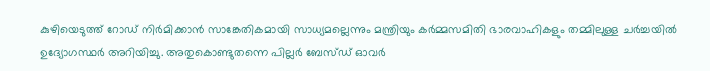കുഴിയെടുത്ത് റോഡ് നിർമിക്കാൻ സാങ്കേതികമായി സാധ്യമല്ലെന്നും മന്ത്രിയും കർമ്മസമിതി ഭാരവാഹികളും തമ്മിലുള്ള ചർച്ചയിൽ ഉദ്യോഗസ്ഥർ അറിയിച്ചു. അതുകൊണ്ടുതന്നെ പില്ലർ ബേസ്ഡ് ഓവർ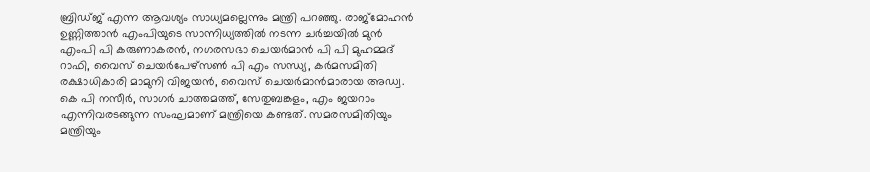ബ്രിഡ്ജ് എന്ന ആവശ്യം സാധ്യമല്ലെന്നും മന്ത്രി പറഞ്ഞു. രാജ്മോഹൻ ഉണ്ണിത്താൻ എംപിയുടെ സാന്നിധ്യത്തിൽ നടന്ന ചർച്ചയിൽ മുൻ എംപി പി കരുണാകരൻ, നഗരസഭാ ചെയർമാൻ പി പി മുഹമ്മദ് റാഫി, വൈസ് ചെയർപേഴ്സൺ പി എം സന്ധ്യ, കർമസമിതി രക്ഷാധികാരി മാമുനി വിജയൻ, വൈസ് ചെയർമാൻമാരായ അഡ്വ. കെ പി നസീർ, സാഗർ ചാത്തമത്ത്, സേതുബങ്കളം, എം ജയറാം എന്നിവരടങ്ങുന്ന സംഘമാണ് മന്ത്രിയെ കണ്ടത്. സമരസമിതിയും മന്ത്രിയും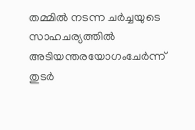തമ്മിൽ നടന്ന ചർച്ചയുടെ സാഹചര്യത്തിൽ അടിയന്തരയോഗംചേർന്ന് തുടർ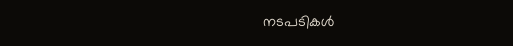നടപടികൾ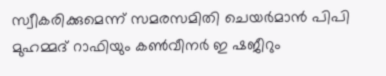സ്വീകരിക്കുമെന്ന് സമരസമിതി ചെയർമാൻ പിപി മുഹമ്മദ് റാഫിയും കൺവീനർ ഇ ഷജീറും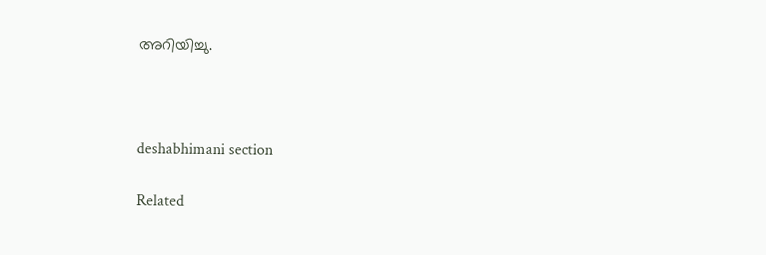അറിയിച്ചു.



deshabhimani section

Related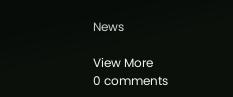News

View More
0 comments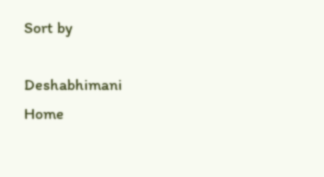Sort by

Deshabhimani
Home